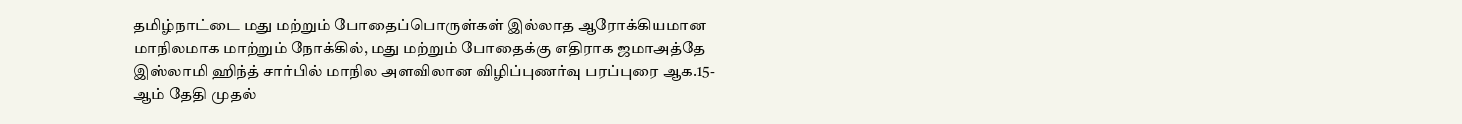தமிழ்நாட்டை மது மற்றும் போதைப்பொருள்கள் இல்லாத ஆரோக்கியமான மாநிலமாக மாற்றும் நோக்கில், மது மற்றும் போதைக்கு எதிராக ஜமாஅத்தே இஸ்லாமி ஹிந்த் சார்பில் மாநில அளவிலான விழிப்புணர்வு பரப்புரை ஆக.15-ஆம் தேதி முதல்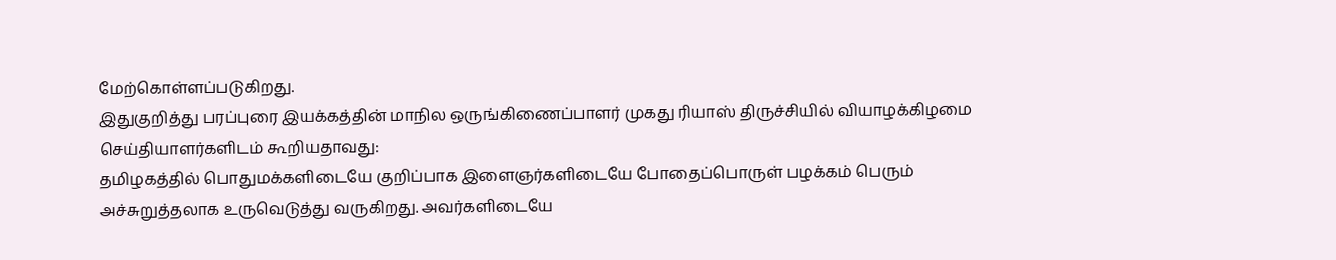மேற்கொள்ளப்படுகிறது.
இதுகுறித்து பரப்புரை இயக்கத்தின் மாநில ஒருங்கிணைப்பாளர் முகது ரியாஸ் திருச்சியில் வியாழக்கிழமை செய்தியாளர்களிடம் கூறியதாவது:
தமிழகத்தில் பொதுமக்களிடையே குறிப்பாக இளைஞர்களிடையே போதைப்பொருள் பழக்கம் பெரும் அச்சுறுத்தலாக உருவெடுத்து வருகிறது. அவர்களிடையே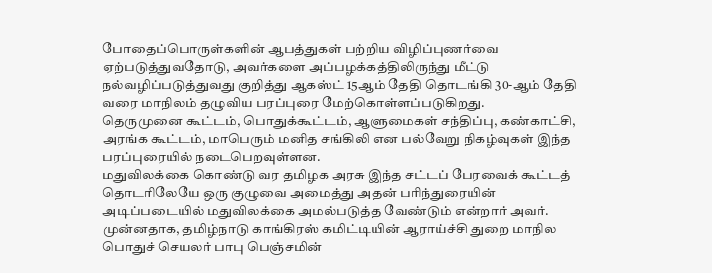போதைப்பொருள்களின் ஆபத்துகள் பற்றிய விழிப்புணர்வை ஏற்படுத்துவதோடு, அவர்களை அப்பழக்கத்திலிருந்து மீட்டு நல்வழிப்படுத்துவது குறித்து ஆகஸ்ட் 15ஆம் தேதி தொடங்கி 30-ஆம் தேதி வரை மாநிலம் தழுவிய பரப்புரை மேற்கொள்ளப்படுகிறது.
தெருமுனை கூட்டம், பொதுக்கூட்டம், ஆளுமைகள் சந்திப்பு, கண்காட்சி, அரங்க கூட்டம், மாபெரும் மனித சங்கிலி என பல்வேறு நிகழ்வுகள் இந்த பரப்புரையில் நடைபெறவுள்ளன.
மதுவிலக்கை கொண்டு வர தமிழக அரசு இந்த சட்டப் பேரவைக் கூட்டத் தொடரிலேயே ஒரு குழுவை அமைத்து அதன் பரிந்துரையின் அடிப்படையில் மதுவிலக்கை அமல்படுத்த வேண்டும் என்றார் அவர்.
முன்னதாக, தமிழ்நாடு காங்கிரஸ் கமிட்டியின் ஆராய்ச்சி துறை மாநில பொதுச் செயலர் பாபு பெஞ்சமின்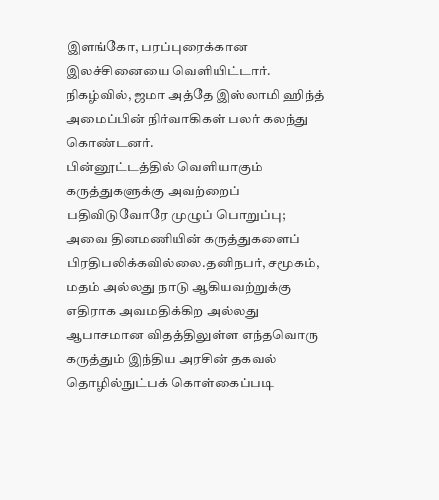இளங்கோ, பரப்புரைக்கான இலச்சினையை வெளியிட்டார். நிகழ்வில், ஜமா அத்தே இஸ்லாமி ஹிந்த் அமைப்பின் நிர்வாகிகள் பலர் கலந்து கொண்டனர்.
பின்னூட்டத்தில் வெளியாகும் கருத்துகளுக்கு அவற்றைப் பதிவிடுவோரே முழுப் பொறுப்பு; அவை தினமணியின் கருத்துகளைப் பிரதிபலிக்கவில்லை.தனிநபர், சமூகம், மதம் அல்லது நாடு ஆகியவற்றுக்கு எதிராக அவமதிக்கிற அல்லது ஆபாசமான விதத்திலுள்ள எந்தவொரு கருத்தும் இந்திய அரசின் தகவல் தொழில்நுட்பக் கொள்கைப்படி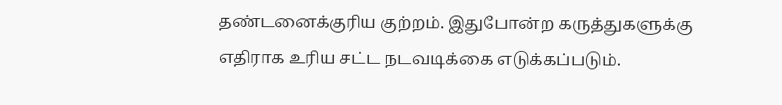தண்டனைக்குரிய குற்றம். இதுபோன்ற கருத்துகளுக்கு எதிராக உரிய சட்ட நடவடிக்கை எடுக்கப்படும்.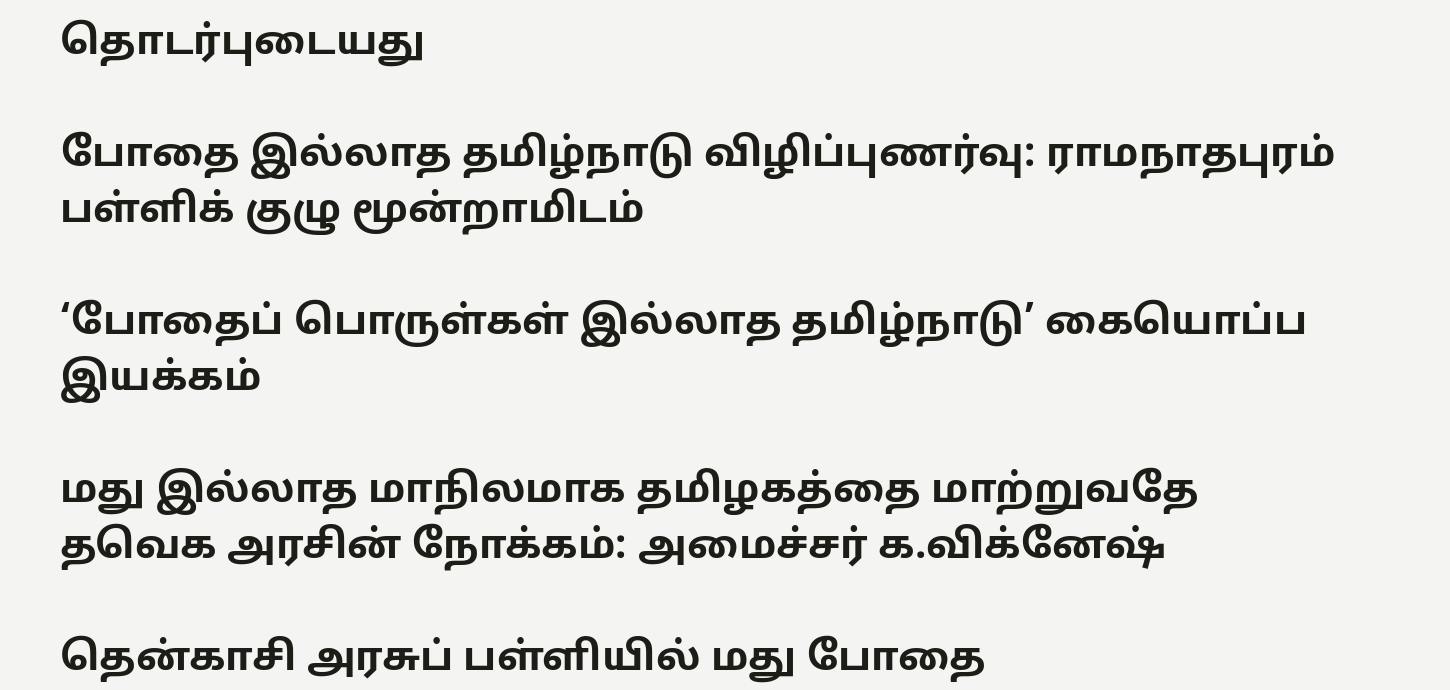தொடர்புடையது

போதை இல்லாத தமிழ்நாடு விழிப்புணர்வு: ராமநாதபுரம் பள்ளிக் குழு மூன்றாமிடம்

‘போதைப் பொருள்கள் இல்லாத தமிழ்நாடு’ கையொப்ப இயக்கம்

மது இல்லாத மாநிலமாக தமிழகத்தை மாற்றுவதே தவெக அரசின் நோக்கம்: அமைச்சர் க.விக்னேஷ்

தென்காசி அரசுப் பள்ளியில் மது போதை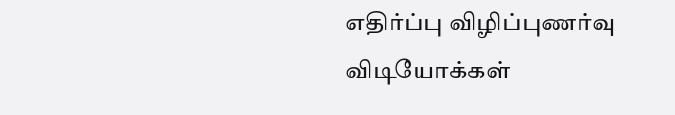எதிர்ப்பு விழிப்புணர்வு
விடியோக்கள்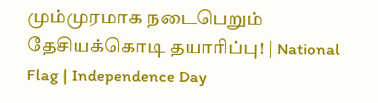மும்முரமாக நடைபெறும் தேசியக்கொடி தயாரிப்பு! | National Flag | Independence Day